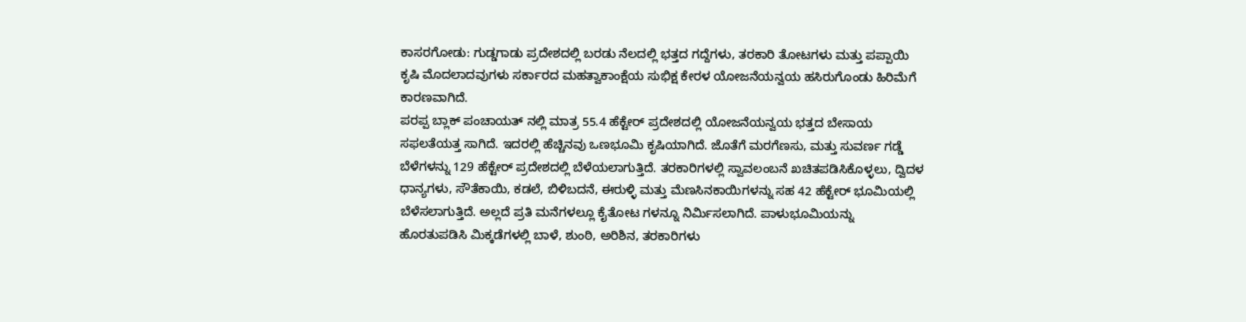ಕಾಸರಗೋಡು: ಗುಡ್ಡಗಾಡು ಪ್ರದೇಶದಲ್ಲಿ ಬರಡು ನೆಲದಲ್ಲಿ ಭತ್ತದ ಗದ್ದೆಗಳು, ತರಕಾರಿ ತೋಟಗಳು ಮತ್ತು ಪಪ್ಪಾಯಿ ಕೃಷಿ ಮೊದಲಾದವುಗಳು ಸರ್ಕಾರದ ಮಹತ್ವಾಕಾಂಕ್ಷೆಯ ಸುಭಿಕ್ಷ ಕೇರಳ ಯೋಜನೆಯನ್ವಯ ಹಸಿರುಗೊಂಡು ಹಿರಿಮೆಗೆ ಕಾರಣವಾಗಿದೆ.
ಪರಪ್ಪ ಬ್ಲಾಕ್ ಪಂಚಾಯತ್ ನಲ್ಲಿ ಮಾತ್ರ 55.4 ಹೆಕ್ಟೇರ್ ಪ್ರದೇಶದಲ್ಲಿ ಯೋಜನೆಯನ್ವಯ ಭತ್ತದ ಬೇಸಾಯ ಸಫಲತೆಯತ್ತ ಸಾಗಿದೆ. ಇದರಲ್ಲಿ ಹೆಚ್ಚಿನವು ಒಣಭೂಮಿ ಕೃಷಿಯಾಗಿದೆ. ಜೊತೆಗೆ ಮರಗೆಣಸು, ಮತ್ತು ಸುವರ್ಣ ಗಡ್ಡೆ ಬೆಳೆಗಳನ್ನು 129 ಹೆಕ್ಟೇರ್ ಪ್ರದೇಶದಲ್ಲಿ ಬೆಳೆಯಲಾಗುತ್ತಿದೆ. ತರಕಾರಿಗಳಲ್ಲಿ ಸ್ವಾವಲಂಬನೆ ಖಚಿತಪಡಿಸಿಕೊಳ್ಳಲು, ದ್ವಿದಳ ಧಾನ್ಯಗಳು, ಸೌತೆಕಾಯಿ, ಕಡಲೆ, ಬಿಳಿಬದನೆ, ಈರುಳ್ಳಿ ಮತ್ತು ಮೆಣಸಿನಕಾಯಿಗಳನ್ನು ಸಹ 42 ಹೆಕ್ಟೇರ್ ಭೂಮಿಯಲ್ಲಿ ಬೆಳೆಸಲಾಗುತ್ತಿದೆ. ಅಲ್ಲದೆ ಪ್ರತಿ ಮನೆಗಳಲ್ಲೂ ಕೈತೋಟ ಗಳನ್ನೂ ನಿರ್ಮಿಸಲಾಗಿದೆ. ಪಾಳುಭೂಮಿಯನ್ನು ಹೊರತುಪಡಿಸಿ ಮಿಕ್ಕಡೆಗಳಲ್ಲಿ ಬಾಳೆ, ಶುಂಠಿ, ಅರಿಶಿನ, ತರಕಾರಿಗಳು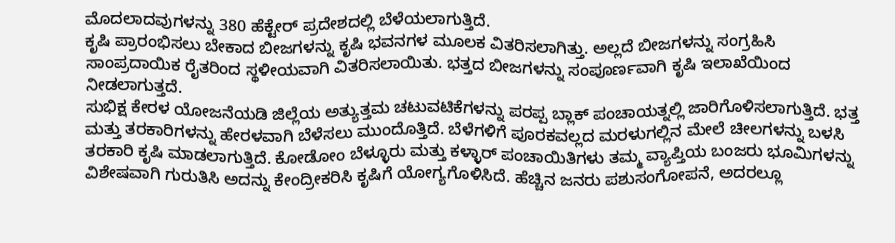ಮೊದಲಾದವುಗಳನ್ನು 380 ಹೆಕ್ಟೇರ್ ಪ್ರದೇಶದಲ್ಲಿ ಬೆಳೆಯಲಾಗುತ್ತಿದೆ.
ಕೃಷಿ ಪ್ರಾರಂಭಿಸಲು ಬೇಕಾದ ಬೀಜಗಳನ್ನು ಕೃಷಿ ಭವನಗಳ ಮೂಲಕ ವಿತರಿಸಲಾಗಿತ್ತು. ಅಲ್ಲದೆ ಬೀಜಗಳನ್ನು ಸಂಗ್ರಹಿಸಿ ಸಾಂಪ್ರದಾಯಿಕ ರೈತರಿಂದ ಸ್ಥಳೀಯವಾಗಿ ವಿತರಿಸಲಾಯಿತು. ಭತ್ತದ ಬೀಜಗಳನ್ನು ಸಂಪೂರ್ಣವಾಗಿ ಕೃಷಿ ಇಲಾಖೆಯಿಂದ ನೀಡಲಾಗುತ್ತದೆ.
ಸುಭಿಕ್ಷ ಕೇರಳ ಯೋಜನೆಯಡಿ ಜಿಲ್ಲೆಯ ಅತ್ಯುತ್ತಮ ಚಟುವಟಿಕೆಗಳನ್ನು ಪರಪ್ಪ ಬ್ಲಾಕ್ ಪಂಚಾಯತ್ನಲ್ಲಿ ಜಾರಿಗೊಳಿಸಲಾಗುತ್ತಿದೆ. ಭತ್ತ ಮತ್ತು ತರಕಾರಿಗಳನ್ನು ಹೇರಳವಾಗಿ ಬೆಳೆಸಲು ಮುಂದೊತ್ತಿದೆ. ಬೆಳೆಗಳಿಗೆ ಪೂರಕವಲ್ಲದ ಮರಳುಗಲ್ಲಿನ ಮೇಲೆ ಚೀಲಗಳನ್ನು ಬಳಸಿ ತರಕಾರಿ ಕೃಷಿ ಮಾಡಲಾಗುತ್ತಿದೆ. ಕೋಡೋಂ ಬೆಳ್ಳೂರು ಮತ್ತು ಕಳ್ಳಾರ್ ಪಂಚಾಯಿತಿಗಳು ತಮ್ಮ ವ್ಯಾಪ್ತಿಯ ಬಂಜರು ಭೂಮಿಗಳನ್ನು ವಿಶೇಷವಾಗಿ ಗುರುತಿಸಿ ಅದನ್ನು ಕೇಂದ್ರೀಕರಿಸಿ ಕೃಷಿಗೆ ಯೋಗ್ಯಗೊಳಿಸಿದೆ. ಹೆಚ್ಚಿನ ಜನರು ಪಶುಸಂಗೋಪನೆ, ಅದರಲ್ಲೂ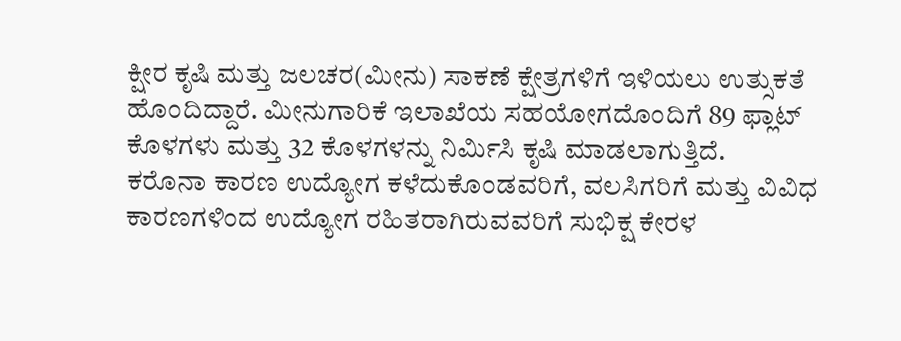ಕ್ಷೀರ ಕೃಷಿ ಮತ್ತು ಜಲಚರ(ಮೀನು) ಸಾಕಣೆ ಕ್ಷೇತ್ರಗಳಿಗೆ ಇಳಿಯಲು ಉತ್ಸುಕತೆ ಹೊಂದಿದ್ದಾರೆ. ಮೀನುಗಾರಿಕೆ ಇಲಾಖೆಯ ಸಹಯೋಗದೊಂದಿಗೆ 89 ಫ್ಲಾಟ್ ಕೊಳಗಳು ಮತ್ತು 32 ಕೊಳಗಳನ್ನು ನಿರ್ಮಿಸಿ ಕೃಷಿ ಮಾಡಲಾಗುತ್ತಿದೆ.
ಕರೊನಾ ಕಾರಣ ಉದ್ಯೋಗ ಕಳೆದುಕೊಂಡವರಿಗೆ, ವಲಸಿಗರಿಗೆ ಮತ್ತು ವಿವಿಧ ಕಾರಣಗಳಿಂದ ಉದ್ಯೋಗ ರಹಿತರಾಗಿರುವವರಿಗೆ ಸುಭಿಕ್ಷ ಕೇರಳ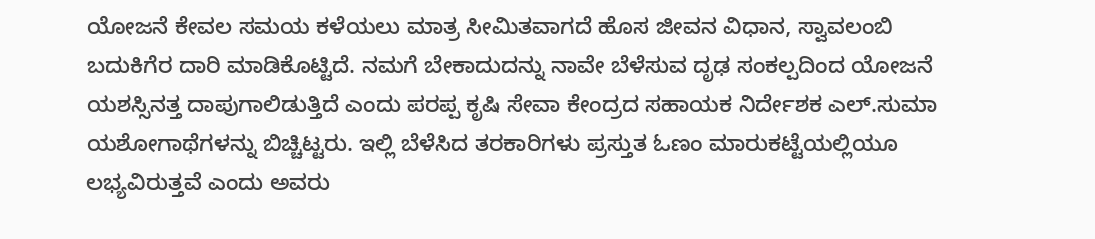ಯೋಜನೆ ಕೇವಲ ಸಮಯ ಕಳೆಯಲು ಮಾತ್ರ ಸೀಮಿತವಾಗದೆ ಹೊಸ ಜೀವನ ವಿಧಾನ, ಸ್ವಾವಲಂಬಿ ಬದುಕಿಗೆರ ದಾರಿ ಮಾಡಿಕೊಟ್ಟಿದೆ. ನಮಗೆ ಬೇಕಾದುದನ್ನು ನಾವೇ ಬೆಳೆಸುವ ದೃಢ ಸಂಕಲ್ಪದಿಂದ ಯೋಜನೆ ಯಶಸ್ಸಿನತ್ತ ದಾಪುಗಾಲಿಡುತ್ತಿದೆ ಎಂದು ಪರಪ್ಪ ಕೃಷಿ ಸೇವಾ ಕೇಂದ್ರದ ಸಹಾಯಕ ನಿರ್ದೇಶಕ ಎಲ್.ಸುಮಾ ಯಶೋಗಾಥೆಗಳನ್ನು ಬಿಚ್ಚಿಟ್ಟರು. ಇಲ್ಲಿ ಬೆಳೆಸಿದ ತರಕಾರಿಗಳು ಪ್ರಸ್ತುತ ಓಣಂ ಮಾರುಕಟ್ಟೆಯಲ್ಲಿಯೂ ಲಭ್ಯವಿರುತ್ತವೆ ಎಂದು ಅವರು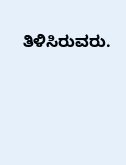ತಿಳಿಸಿರುವರು.